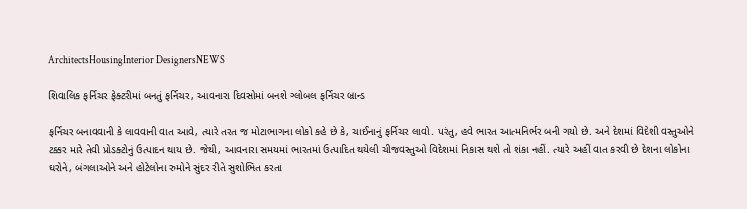ArchitectsHousingInterior DesignersNEWS

શિવાલિક ફર્નિચર ફેક્ટરીમાં બનતું ફર્નિચર, આવનારા દિવસોમાં બનશે ગ્લોબલ ફર્નિચર બ્રાન્ડ

ફર્નિચર બનાવવાની કે લાવવાની વાત આવે, ત્યારે તરત જ મોટાભાગના લોકો કહે છે કે, ચાઈનાનું ફર્નિચર લાવો. પરંતુ, હવે ભારત આત્મનિર્ભર બની ગયો છે. અને દેશમાં વિદેશી વસ્તુઓને ટક્કર મારે તેવી પ્રોડક્ટોનું ઉત્પાદન થાય છે. જેથી, આવનારા સમયમાં ભારતમાં ઉત્પાદિત થયેલી ચીજવસ્તુઓ વિદેશમાં નિકાસ થશે તો શંકા નહીં. ત્યારે અહીં વાત કરવી છે દેશના લોકોના ઘરોને, બંગલાઓને અને હોટેલોના રુમોને સુંદર રીતે સુશોભિત કરતા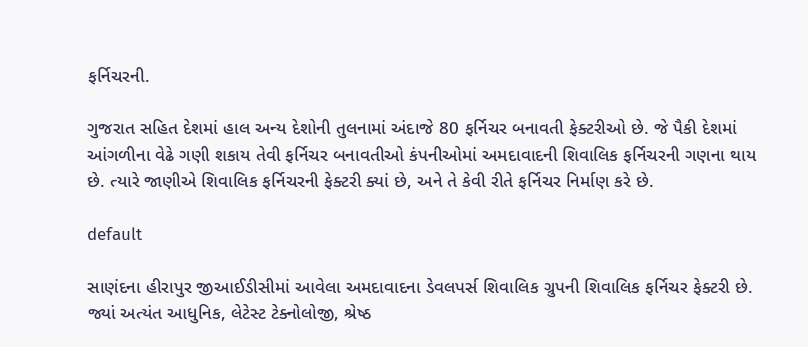ફર્નિચરની.

ગુજરાત સહિત દેશમાં હાલ અન્ય દેશોની તુલનામાં અંદાજે 80 ફર્નિચર બનાવતી ફેક્ટરીઓ છે. જે પૈકી દેશમાં આંગળીના વેઢે ગણી શકાય તેવી ફર્નિચર બનાવતીઓ કંપનીઓમાં અમદાવાદની શિવાલિક ફર્નિચરની ગણના થાય છે. ત્યારે જાણીએ શિવાલિક ફર્નિચરની ફેક્ટરી ક્યાં છે, અને તે કેવી રીતે ફર્નિચર નિર્માણ કરે છે.

default

સાણંદના હીરાપુર જીઆઈડીસીમાં આવેલા અમદાવાદના ડેવલપર્સ શિવાલિક ગ્રુપની શિવાલિક ફર્નિચર ફેક્ટરી છે. જ્યાં અત્યંત આધુનિક, લેટેસ્ટ ટેક્નોલોજી, શ્રેષ્ઠ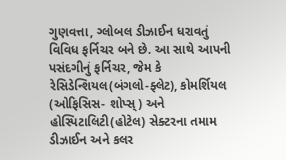ગુણવત્તા, ગ્લોબલ ડીઝાઈન ધરાવતું વિવિધ ફર્નિચર બને છે. આ સાથે આપની પસંદગીનું ફર્નિચર, જેમ કે રેસિડેન્શિયલ(બંગલો-ફ્લેટ), કોમર્શિયલ (ઓફિસિસ- શોપ્સ્) અને હોસ્પિટાલિટી(હોટેલ) સેક્ટરના તમામ ડીઝાઈન અને કલર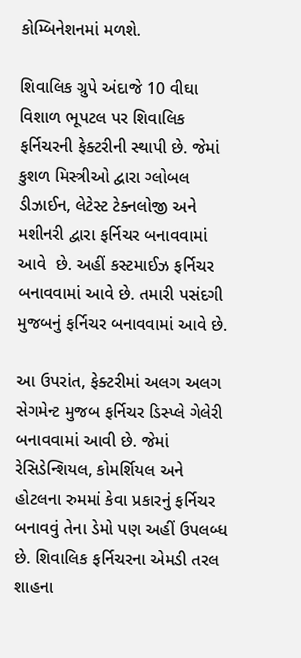કોમ્બિનેશનમાં મળશે.

શિવાલિક ગ્રુપે અંદાજે 10 વીઘા વિશાળ ભૂપટલ પર શિવાલિક ફર્નિચરની ફેક્ટરીની સ્થાપી છે. જેમાં કુશળ મિસ્ત્રીઓ દ્વારા ગ્લોબલ ડીઝાઈન, લેટેસ્ટ ટેક્નલોજી અને મશીનરી દ્વારા ફર્નિચર બનાવવામાં આવે  છે. અહીં કસ્ટમાઈઝ ફર્નિચર બનાવવામાં આવે છે. તમારી પસંદગી મુજબનું ફર્નિચર બનાવવામાં આવે છે.

આ ઉપરાંત, ફેક્ટરીમાં અલગ અલગ સેગમેન્ટ મુજબ ફર્નિચર ડિસ્પ્લે ગેલેરી બનાવવામાં આવી છે. જેમાં રેસિડેન્શિયલ, કોમર્શિયલ અને હોટલના રુમમાં કેવા પ્રકારનું ફર્નિચર બનાવવું તેના ડેમો પણ અહીં ઉપલબ્ધ છે. શિવાલિક ફર્નિચરના એમડી તરલ શાહના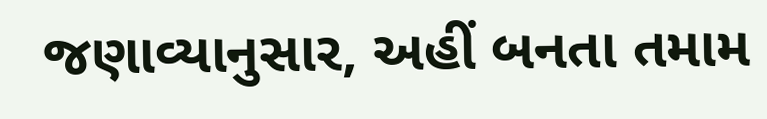જણાવ્યાનુસાર, અહીં બનતા તમામ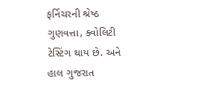ફર્નિચરની શ્રેષ્ઠ ગુણવત્તા, ક્વોલિટી ટેસ્ટિંગ થાય છે. અને હાલ ગુજરાત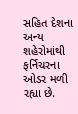સહિત દેશના અન્ય શહેરોમાંથી ફર્નિચરના ઓડર મળી રહ્યા છે.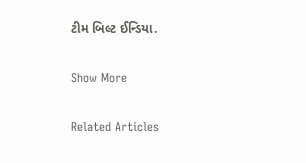ટીમ બિલ્ટ ઈન્ડિયા.

Show More

Related Articles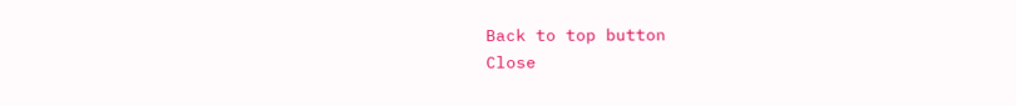Back to top button
Close